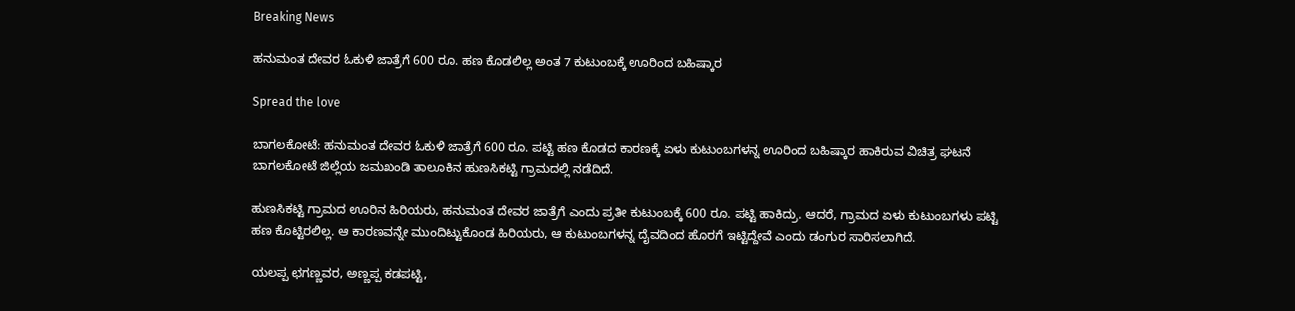Breaking News

ಹನುಮಂತ ದೇವರ ಓಕುಳಿ ಜಾತ್ರೆಗೆ 600 ರೂ. ಹಣ ಕೊಡಲಿಲ್ಲ ಅಂತ 7 ಕುಟುಂಬಕ್ಕೆ ಊರಿಂದ ಬಹಿಷ್ಕಾರ

Spread the love

ಬಾಗಲಕೋಟೆ: ಹನುಮಂತ ದೇವರ ಓಕುಳಿ ಜಾತ್ರೆಗೆ 600 ರೂ. ಪಟ್ಟಿ ಹಣ ಕೊಡದ ಕಾರಣಕ್ಕೆ ಏಳು ಕುಟುಂಬಗಳನ್ನ ಊರಿಂದ ಬಹಿಷ್ಕಾರ ಹಾಕಿರುವ ವಿಚಿತ್ರ ಘಟನೆ ಬಾಗಲಕೋಟೆ ಜಿಲ್ಲೆಯ ಜಮಖಂಡಿ ತಾಲೂಕಿನ ಹುಣಸಿಕಟ್ಟಿ ಗ್ರಾಮದಲ್ಲಿ ನಡೆದಿದೆ.

ಹುಣಸಿಕಟ್ಟಿ ಗ್ರಾಮದ ಊರಿನ ಹಿರಿಯರು, ಹನುಮಂತ ದೇವರ ಜಾತ್ರೆಗೆ ಎಂದು ಪ್ರತೀ ಕುಟುಂಬಕ್ಕೆ 600 ರೂ. ಪಟ್ಟಿ ಹಾಕಿದ್ರು. ಆದರೆ, ಗ್ರಾಮದ ಏಳು ಕುಟುಂಬಗಳು ಪಟ್ಟಿ ಹಣ ಕೊಟ್ಟಿರಲಿಲ್ಲ. ಆ ಕಾರಣವನ್ನೇ ಮುಂದಿಟ್ಟುಕೊಂಡ ಹಿರಿಯರು, ಆ ಕುಟುಂಬಗಳನ್ನ ದೈವದಿಂದ‌ ಹೊರಗೆ ಇಟ್ಟಿದ್ದೇವೆ ಎಂದು ಡಂಗುರ ಸಾರಿಸಲಾಗಿದೆ.

ಯಲಪ್ಪ ಛಗಣ್ಣವರ, ಅಣ್ಣಪ್ಪ ಕಡಪಟ್ಟಿ,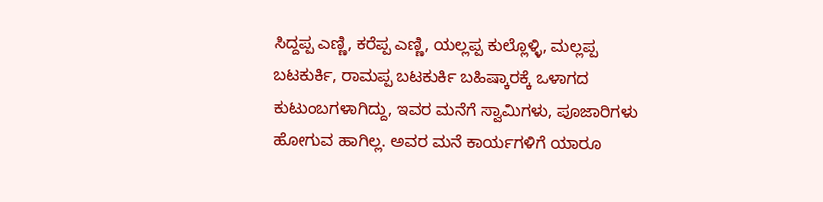ಸಿದ್ದಪ್ಪ ಎಣ್ಣಿ, ಕರೆಪ್ಪ ಎಣ್ಣಿ, ಯಲ್ಲಪ್ಪ ಕುಲ್ಲೊಳ್ಳಿ, ಮಲ್ಲಪ್ಪ ಬಟಕುರ್ಕಿ, ರಾಮಪ್ಪ ಬಟಕುರ್ಕಿ ಬಹಿಷ್ಕಾರಕ್ಕೆ ಒಳಾಗದ ಕುಟುಂಬಗಳಾಗಿದ್ದು, ಇವರ ಮನೆಗೆ ಸ್ವಾಮಿಗಳು, ಪೂಜಾರಿಗಳು ಹೋಗುವ ಹಾಗಿಲ್ಲ. ಅವರ ಮನೆ ಕಾರ್ಯಗಳಿಗೆ ಯಾರೂ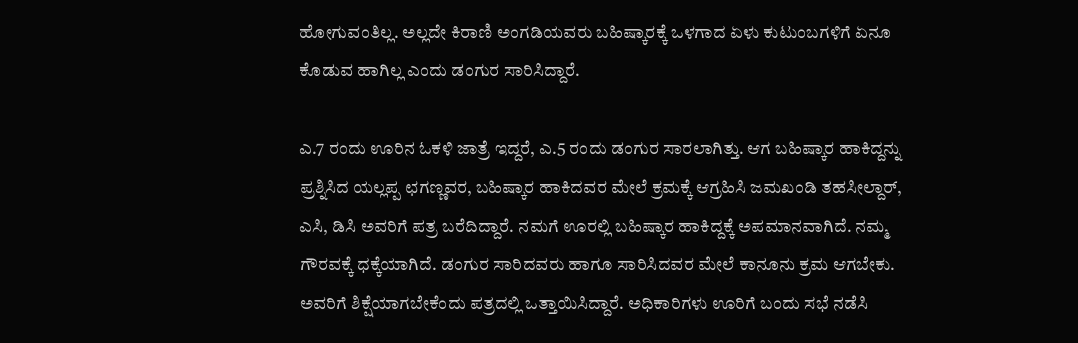ಹೋಗುವಂತಿಲ್ಲ. ಅಲ್ಲದೇ ಕಿರಾಣಿ ಅಂಗಡಿಯವರು ಬಹಿಷ್ಕಾರಕ್ಕೆ ಒಳಗಾದ ಏಳು ಕುಟುಂಬಗಳಿಗೆ ಏನೂ ಕೊಡುವ ಹಾಗಿಲ್ಲ ಎಂದು ಡಂಗುರ ಸಾರಿಸಿದ್ದಾರೆ.

ಎ.7 ರಂದು ಊರಿನ ಓಕಳಿ ಜಾತ್ರೆ ಇದ್ದರೆ, ಎ.5 ರಂದು ಡಂಗುರ ಸಾರಲಾಗಿತ್ತು. ಆಗ ಬಹಿಷ್ಕಾರ ಹಾಕಿದ್ದನ್ನು ಪ್ರಶ್ನಿಸಿದ ಯಲ್ಲಪ್ಪ ಛಗಣ್ಣವರ, ಬಹಿಷ್ಕಾರ ಹಾಕಿದವರ ಮೇಲೆ ಕ್ರಮಕ್ಕೆ ಆಗ್ರಹಿಸಿ ಜಮಖಂಡಿ ತಹಸೀಲ್ದಾರ್, ಎಸಿ, ಡಿಸಿ ಅವರಿಗೆ ಪತ್ರ ಬರೆದಿದ್ದಾರೆ. ನಮಗೆ ಊರಲ್ಲಿ ಬಹಿಷ್ಕಾರ ಹಾಕಿದ್ದಕ್ಕೆ ಅಪಮಾನವಾಗಿದೆ. ನಮ್ಮ ಗೌರವಕ್ಕೆ ಧಕ್ಕೆಯಾಗಿದೆ. ಡಂಗುರ ಸಾರಿದವರು ಹಾಗೂ ಸಾರಿಸಿದವರ ಮೇಲೆ‌ ಕಾನೂನು ಕ್ರಮ ಆಗಬೇಕು. ಅವರಿಗೆ ಶಿಕ್ಷೆಯಾಗಬೇಕೆಂದು ಪತ್ರದಲ್ಲಿ ಒತ್ತಾಯಿಸಿದ್ದಾರೆ. ಅಧಿಕಾರಿಗಳು ಊರಿಗೆ ಬಂದು ಸಭೆ ನಡೆಸಿ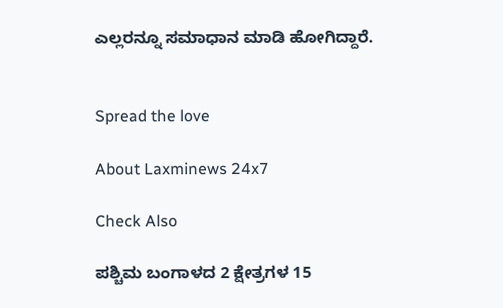ಎಲ್ಲರನ್ನೂ ಸಮಾಧಾನ ಮಾಡಿ ಹೋಗಿದ್ದಾರೆ.


Spread the love

About Laxminews 24x7

Check Also

ಪಶ್ಚಿಮ ಬಂಗಾಳದ 2 ಕ್ಷೇತ್ರಗಳ 15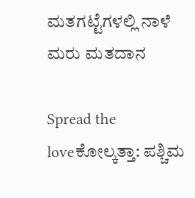ಮತಗಟ್ಟೆಗಳಲ್ಲಿ ನಾಳೆ ಮರು ಮತದಾನ

Spread the loveಕೋಲ್ಕತ್ತಾ: ಪಶ್ಚಿಮ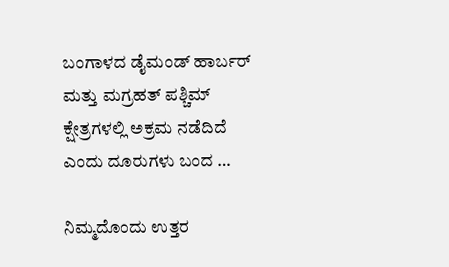ಬಂಗಾಳದ ಡೈಮಂಡ್ ಹಾರ್ಬರ್ ಮತ್ತು ಮಗ್ರಹತ್ ಪಶ್ಚಿಮ್ ಕ್ಷೇತ್ರಗಳಲ್ಲಿ ಅಕ್ರಮ ನಡೆದಿದೆ ಎಂದು ದೂರುಗಳು ಬಂದ …

ನಿಮ್ಮದೊಂದು ಉತ್ತರ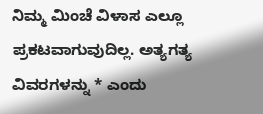ನಿಮ್ಮ ಮಿಂಚೆ ವಿಳಾಸ ಎಲ್ಲೂ ಪ್ರಕಟವಾಗುವುದಿಲ್ಲ. ಅತ್ಯಗತ್ಯ ವಿವರಗಳನ್ನು * ಎಂದು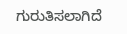ಗುರುತಿಸಲಾಗಿದೆ